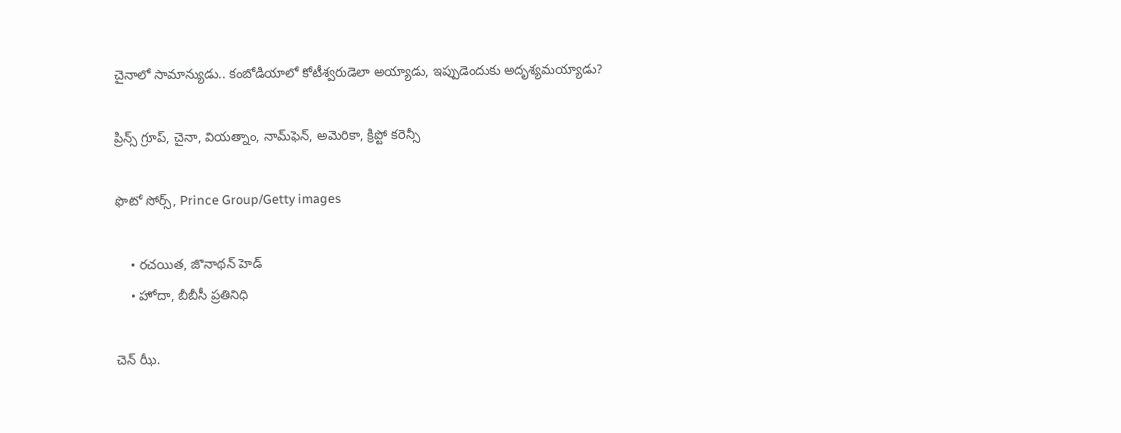చైనాలో సామాన్యుడు.. కంబోడియాలో కోటీశ్వరుడెలా అయ్యాడు, ఇప్పుడెందుకు అదృశ్యమయ్యాడు?

ప్రిన్స్ గ్రూప్, చైనా, వియత్నాం, నామ్‌ఫెన్, అమెరికా, క్రిప్టో కరెన్సీ

ఫొటో సోర్స్, Prince Group/Getty images

    • రచయిత, జొనాథన్ హెడ్
    • హోదా, బీబీసీ ప్రతినిధి

చెన్‌ ఝీ.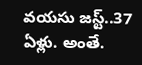వయసు జస్ట్..37 ఏళ్లు. అంతే.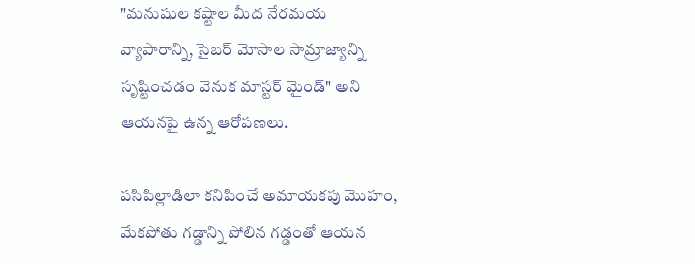"మనుషుల కష్టాల మీద నేరమయ వ్యాపారాన్ని, సైబర్ మోసాల సామ్రాజ్యాన్ని సృష్టించడం వెనుక మాస్టర్ మైండ్" అని ఆయనపై ఉన్న ఆరోపణలు.

పసిపిల్లాడిలా కనిపించే అమాయకపు మొహం, మేకపోతు గడ్డాన్ని పోలిన గడ్డంతో ఆయన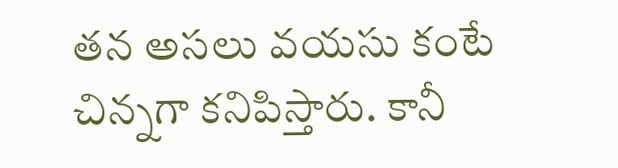తన అసలు వయసు కంటే చిన్నగా కనిపిస్తారు. కానీ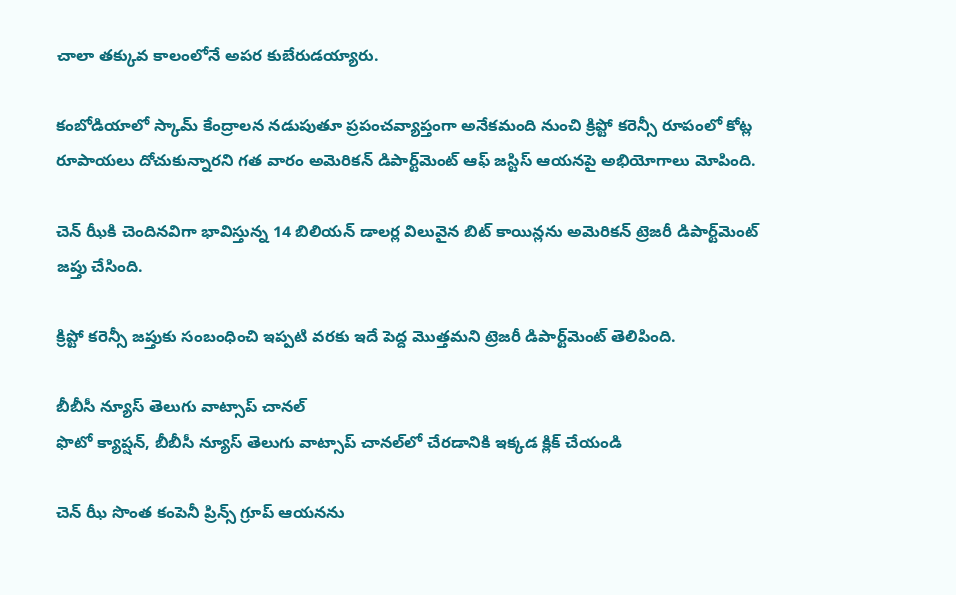చాలా తక్కువ కాలంలోనే అపర కుబేరుడయ్యారు.

కంబోడియాలో స్కామ్ కేంద్రాలన నడుపుతూ ప్రపంచవ్యాప్తంగా అనేకమంది నుంచి క్రిప్టో కరెన్సీ రూపంలో కోట్ల రూపాయలు దోచుకున్నారని గత వారం అమెరికన్ డిపార్ట్‌మెంట్ ఆఫ్ జస్టిస్ ఆయనపై అభియోగాలు మోపింది.

చెన్‌ ఝీకి చెందినవిగా భావిస్తున్న 14 బిలియన్ డాలర్ల విలువైన బిట్ కాయిన్లను అమెరికన్ ట్రెజరీ డిపార్ట్‌మెంట్ జప్తు చేసింది.

క్రిప్టో కరెన్సీ జప్తుకు సంబంధించి ఇప్పటి వరకు ఇదే పెద్ద మొత్తమని ట్రెజరీ డిపార్ట్‌మెంట్ తెలిపింది.

బీబీసీ న్యూస్ తెలుగు వాట్సాప్ చానల్‌
ఫొటో క్యాప్షన్, బీబీసీ న్యూస్ తెలుగు వాట్సాప్ చానల్‌లో చేరడానికి ఇక్కడ క్లిక్ చేయండి

చెన్ ఝీ సొంత కంపెనీ ప్రిన్స్ గ్రూప్ ఆయనను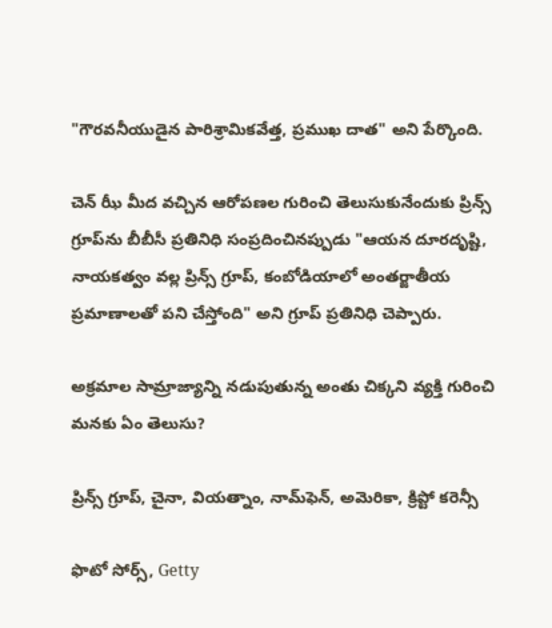"గౌరవనీయుడైన పారిశ్రామికవేత్త, ప్రముఖ దాత" అని పేర్కొంది.

చెన్ ఝీ మీద వచ్చిన ఆరోపణల గురించి తెలుసుకునేందుకు ప్రిన్స్ గ్రూప్‌ను బీబీసీ ప్రతినిధి సంప్రదించినప్పుడు "ఆయన దూరదృష్టి, నాయకత్వం వల్ల ప్రిన్స్ గ్రూప్, కంబోడియాలో అంతర్జాతీయ ప్రమాణాలతో పని చేస్తోంది" అని గ్రూప్ ప్రతినిధి చెప్పారు.

అక్రమాల సామ్రాజ్యాన్ని నడుపుతున్న అంతు చిక్కని వ్యక్తి గురించి మనకు ఏం తెలుసు?

ప్రిన్స్ గ్రూప్, చైనా, వియత్నాం, నామ్‌ఫెన్, అమెరికా, క్రిప్టో కరెన్సీ

ఫొటో సోర్స్, Getty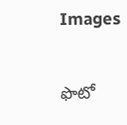Images

ఫొటో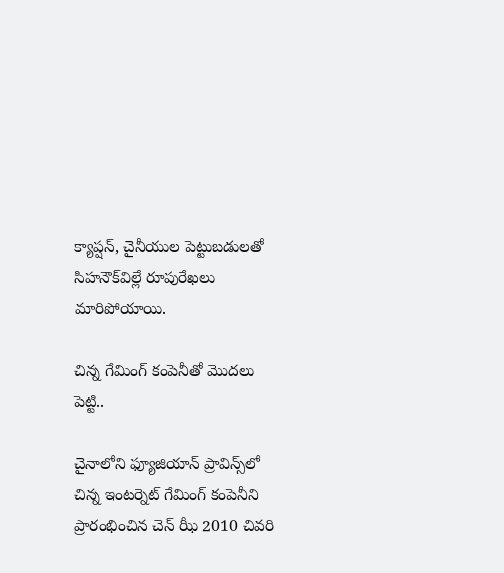క్యాప్షన్, చైనీయుల పెట్టుబడులతో సిహనౌక్‌విల్లే రూపురేఖలు మారిపోయాయి.

చిన్న గేమింగ్ కంపెనీతో మొదలు పెట్టి..

చైనాలోని ఫ్యూజియాన్ ప్రావిన్స్‌లో చిన్న ఇంటర్నెట్ గేమింగ్ కంపెనీని ప్రారంభించిన చెన్ ఝీ 2010 చివరి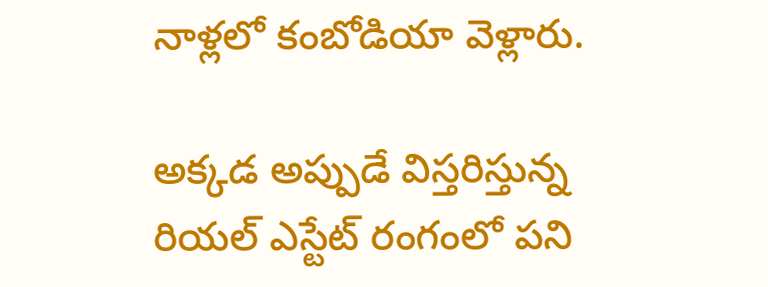నాళ్లలో కంబోడియా వెళ్లారు.

అక్కడ అప్పుడే విస్తరిస్తున్న రియల్ ఎస్టేట్ రంగంలో పని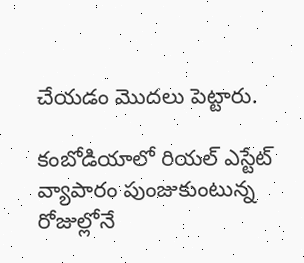చేయడం మొదలు పెట్టారు.

కంబోడియాలో రియల్ ఎస్టేట్ వ్యాపారం పుంజుకుంటున్న రోజుల్లోనే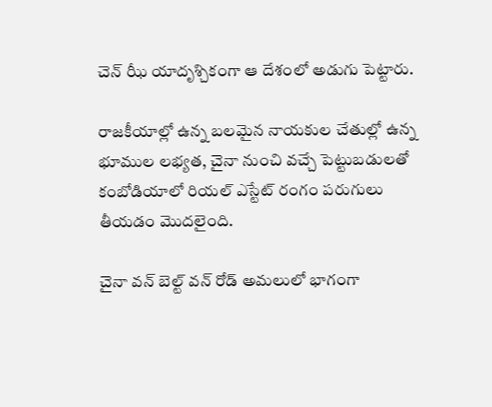చెన్‌ ఝీ యాదృశ్చికంగా ఆ దేశంలో అడుగు పెట్టారు.

రాజకీయాల్లో ఉన్న బలమైన నాయకుల చేతుల్లో ఉన్న భూముల లభ్యత, చైనా నుంచి వచ్చే పెట్టుబడులతో కంబోడియాలో రియల్ ఎస్టేట్ రంగం పరుగులు తీయడం మొదలైంది.

చైనా వన్ బెల్ట్ వన్ రోడ్ ‌అమలులో భాగంగా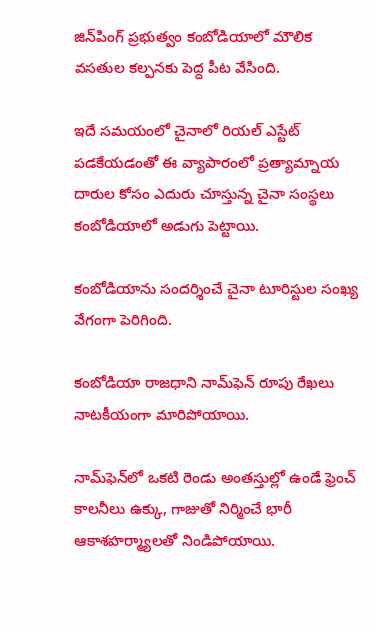జిన్‌పింగ్ ప్రభుత్వం కంబోడియాలో మౌలిక వసతుల కల్పనకు పెద్ద పీట వేసింది.

ఇదే సమయంలో చైనాలో రియల్ ఎస్టేట్ పడకేయడంతో ఈ వ్యాపారంలో ప్రత్యామ్నాయ దారుల కోసం ఎదురు చూస్తున్న చైనా సంస్థలు కంబోడియాలో అడుగు పెట్టాయి.

కంబోడియాను సందర్శించే చైనా టూరిస్టుల సంఖ్య వేగంగా పెరిగింది.

కంబోడియా రాజధాని నామ్‌ఫెన్‌‌ రూపు రేఖలు నాటకీయంగా మారిపోయాయి.

నామ్‌ఫెన్‌లో ఒకటి రెండు అంతస్తుల్లో ఉండే ఫ్రెంచ్ కాలనీలు ఉక్కు, గాజుతో నిర్మించే భారీ ఆకాశహర్మ్యాలతో నిండిపోయాయి.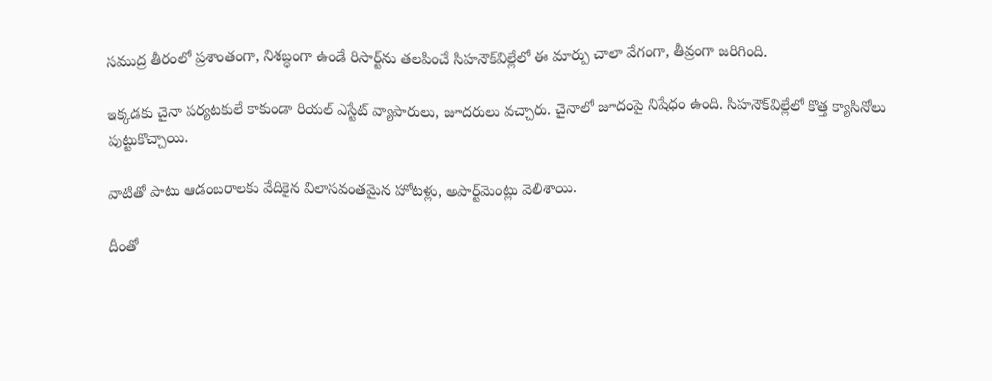సముద్ర తీరంలో ప్రశాంతంగా, నిశబ్ధంగా ఉండే రిసార్ట్‌ను తలపించే సిహనౌక్‌విల్లేలో ఈ మార్పు చాలా వేగంగా, తీవ్రంగా జరిగింది.

ఇక్కడకు చైనా పర్యటకులే కాకుండా రియల్ ఎస్టేట్ వ్యాపారులు, జూదరులు వచ్చారు. చైనాలో జూదంపై నిషేధం ఉంది. సిహనౌక్‌విల్లేలో కొత్త క్యాసినోలు పుట్టుకొచ్చాయి.

వాటితో పాటు ఆడంబరాలకు వేదికైన విలాసవంతమైన హోటళ్లు, అపార్ట్‌మెంట్లు వెలిశాయి.

దీంతో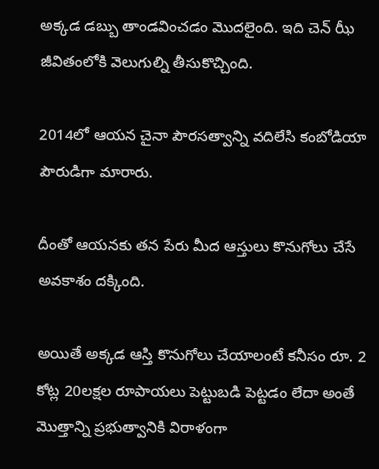అక్కడ డబ్బు తాండవించడం మొదలైంది. ఇది చెన్‌ ఝీ జీవితంలోకి వెలుగుల్ని తీసుకొచ్చింది.

2014లో ఆయన చైనా పౌరసత్వాన్ని వదిలేసి కంబోడియా పౌరుడిగా మారారు.

దీంతో ఆయనకు తన పేరు మీద ఆస్తులు కొనుగోలు చేసే అవకాశం దక్కింది.

అయితే అక్కడ ఆస్తి కొనుగోలు చేయాలంటే కనీసం రూ. 2 కోట్ల 20లక్షల రూపాయలు పెట్టుబడి పెట్టడం లేదా అంతే మొత్తాన్ని ప్రభుత్వానికి విరాళంగా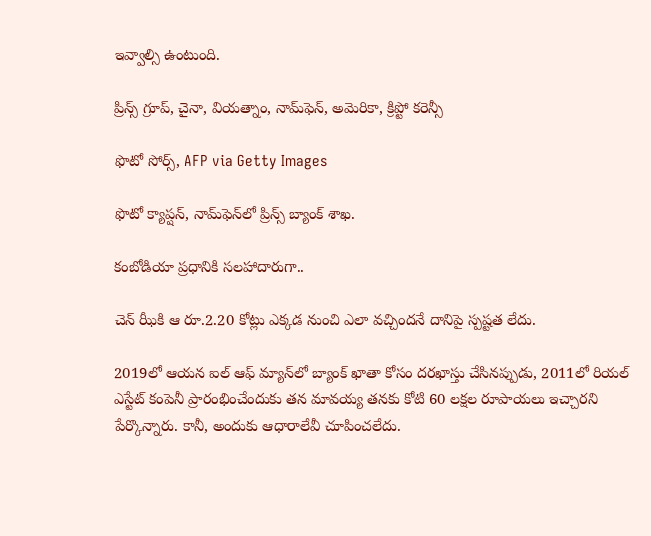ఇవ్వాల్సి ఉంటుంది.

ప్రిన్స్ గ్రూప్, చైనా, వియత్నాం, నామ్‌ఫెన్, అమెరికా, క్రిప్టో కరెన్సీ

ఫొటో సోర్స్, AFP via Getty Images

ఫొటో క్యాప్షన్, నామ్‌ఫెన్‌లో ప్రిన్స్ బ్యాంక్‌ శాఖ.

కంబోడియా ప్రధానికి సలహాదారుగా..

చెన్‌ ఝీకి ఆ రూ.2.20 కోట్లు ఎక్కడ నుంచి ఎలా వచ్చిందనే దానిపై స్పష్టత లేదు.

2019లో ఆయన ఐల్‌ ఆఫ్ మ్యాన్‌లో బ్యాంక్ ఖాతా కోసం దరఖాస్తు చేసినప్పుడు, 2011లో రియల్ ఎస్టేట్ కంపెనీ ప్రారంభించేందుకు తన మావయ్య తనకు కోటి 60 లక్షల రూపాయలు ఇచ్చారని పేర్కొన్నారు. కానీ, అందుకు ఆధారాలేవీ చూపించలేదు.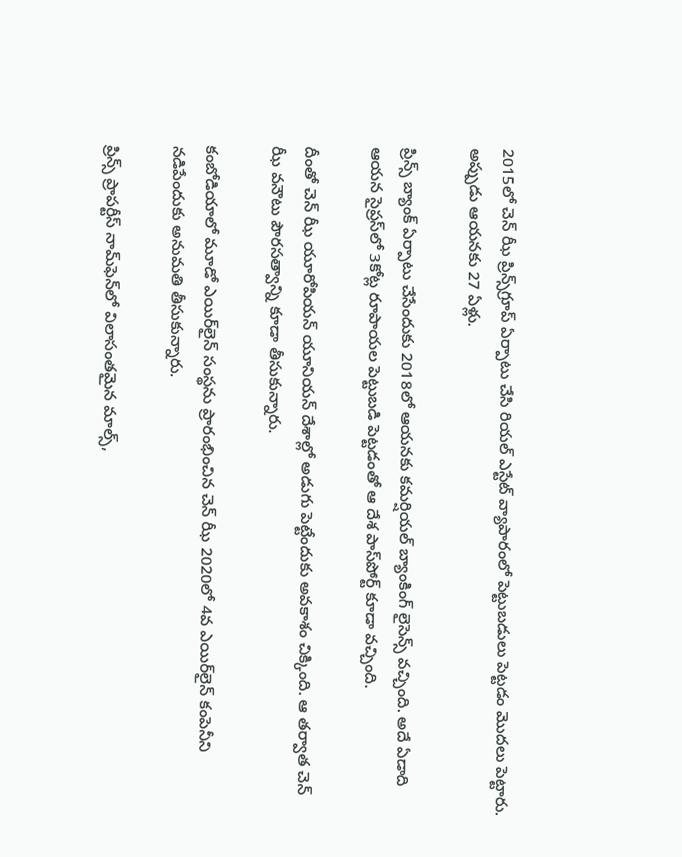2015లో చెన్ ఝీ ప్రిన్స్‌గ్రూప్ ఏర్పాటు చేసి రియల్ ఎస్టేట్‌ వ్యాపారంలో పెట్టుబడులు ‌పెట్టడం మొదలు పెట్టారు. అప్పుడు ఆయనకు 27 ఏళ్లు.

ప్రిన్స్ బ్యాంక్ ఏర్పాటు చేసేందుకు 2018లో ఆయనకు కమర్షియల్ బ్యాంకింగ్ లైసెన్స్ వచ్చింది. అదే ఏడాది ఆయన సైప్రస్‌లో 3కోట్ల రూపాయల పెట్టుబడి పెట్టడంతో ఆ దేశ పాస్‌పోర్ట్ కూడా వచ్చింది.

దీంతో చెన్ ఝీ యూరోపియన్ యూనియన్ దేశాల్లో అడుగు పెట్టేందుకు అవకాశం చిక్కింది. ఆ తర్వాత చెన్‌ ఝీ వనౌటు పౌరసత్వాన్ని కూడా తీసుకున్నారు.

కంబోడియాలో మూడో ఎయిర్‌లైన్ సంస్థను ప్రారంభించిన చెన్‌ ఝీ 2020లో 4వ ఎయిర్‌లైన్ కంపెనీని నడిపేందుకు అనుమతి తీసుకున్నారు.

ప్రిన్స్ ప్రాపర్టీస్ నామ్‌ఫెన్‌లో విలాసంతమైన మాల్స్,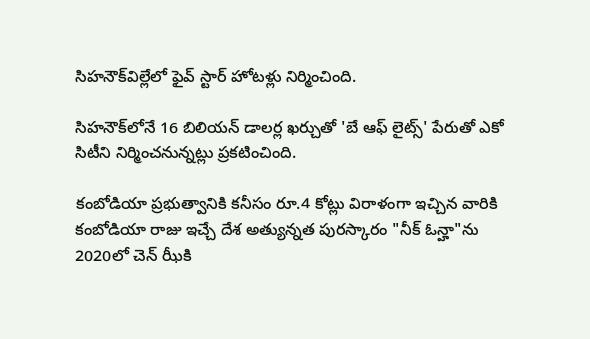సిహనౌక్‌విల్లేలో ఫైవ్ స్టార్ హోటళ్లు నిర్మించింది.

సిహనౌక్‌లోనే 16 బిలియన్ డాలర్ల ఖర్చుతో 'బే ఆఫ్ లైట్స్' పేరుతో ఎకో సిటీని నిర్మించనున్నట్లు ప్రకటించింది.

కంబోడియా ప్రభుత్వానికి కనీసం రూ.4 కోట్లు విరాళంగా ఇచ్చిన వారికి కంబోడియా రాజు ఇచ్చే దేశ అత్యున్నత పురస్కారం "నీక్ ఓన్హా"ను 2020లో చెన్ ఝీకి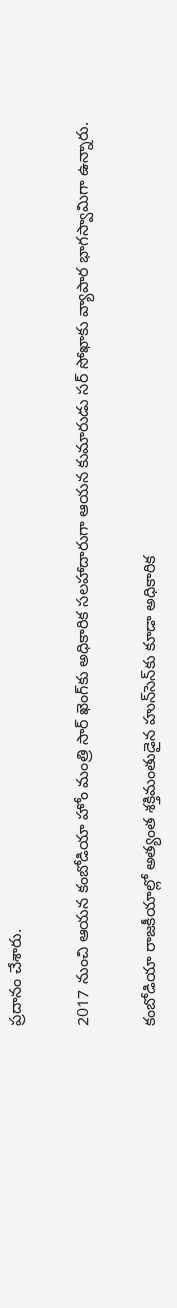ప్రదానం చేశారు.

2017 నుంచి ఆయన కంబోడియా హోం మంత్రి సార్ ఖెంగ్‌కు అధికారిక సలహాదారుగా ఆయన కుమారుడు సర్ సోఖాకు వ్యాపార భాగస్వామిగా ఉన్నారు.

కంబోడియా రాజకీయాల్లో అత్యంత శక్తిమంతుడైన హున్‌సెన్‌కు కూడా అధికారిక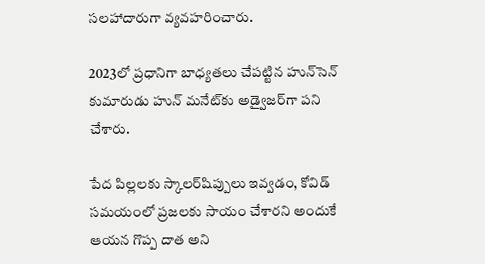సలహాదారుగా వ్యవహరించారు.

2023లో ప్రధానిగా బాధ్యతలు చేపట్టిన హున్‌సెన్ కుమారుడు హున్ మనేట్‌కు అడ్వైజర్‌గా పని చేశారు.

పేద పిల్లలకు స్కాలర్‌షిప్పులు ఇవ్వడం, కోవిడ్ సమయంలో ప్రజలకు సాయం చేశారని అందుకే ఆయన గొప్ప దాత అని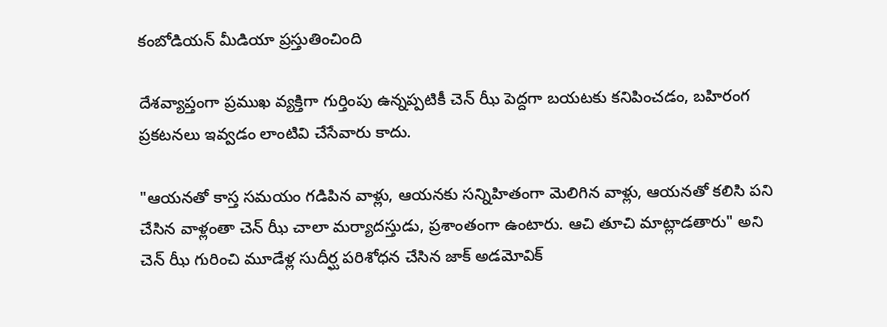కంబోడియన్ మీడియా ప్రస్తుతించింది

దేశవ్యాప్తంగా ప్రముఖ వ్యక్తిగా గుర్తింపు ఉన్నప్పటికీ చెన్ ఝీ పెద్దగా బయటకు కనిపించడం, బహిరంగ ప్రకటనలు ఇవ్వడం లాంటివి చేసేవారు కాదు.

"ఆయనతో కాస్త సమయం గడిపిన వాళ్లు, ఆయనకు సన్నిహితంగా మెలిగిన వాళ్లు, ఆయనతో కలిసి పని చేసిన వాళ్లంతా చెన్ ఝీ చాలా మర్యాదస్తుడు, ప్రశాంతంగా ఉంటారు. ఆచి తూచి మాట్లాడతారు" అని చెన్ ఝీ గురించి మూడేళ్ల సుదీర్ఘ పరిశోధన చేసిన జాక్ అడమోవిక్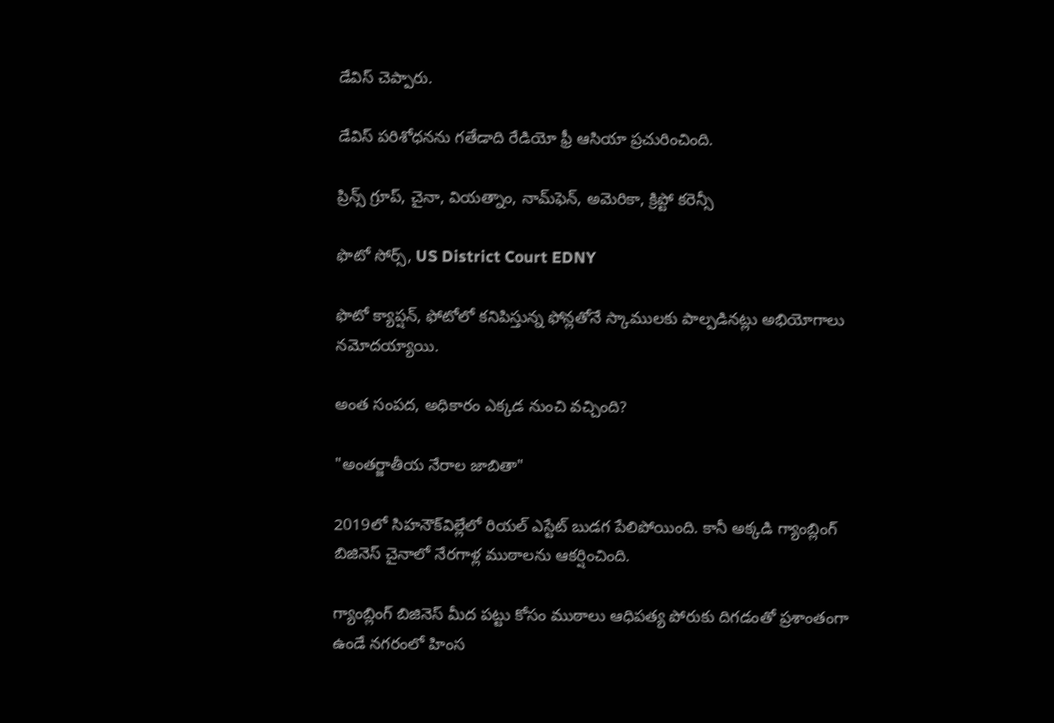డేవిస్ చెప్పారు.

డేవిస్ పరిశోధనను గతేడాది రేడియో ఫ్రీ ఆసియా ప్రచురించింది.

ప్రిన్స్ గ్రూప్, చైనా, వియత్నాం, నామ్‌ఫెన్, అమెరికా, క్రిప్టో కరెన్సీ

ఫొటో సోర్స్, US District Court EDNY

ఫొటో క్యాప్షన్, ఫోటోలో కనిపిస్తున్న ఫోన్లతోనే స్కాములకు పాల్పడినట్లు అభియోగాలు నమోదయ్యాయి.

అంత సంపద, అధికారం ఎక్కడ నుంచి వచ్చింది?

"అంతర్జాతీయ నేరాల జాబితా"

2019లో సిహనౌక్‌విల్లేలో రియల్ ఎస్టేట్ బుడగ పేలిపోయింది. కానీ అక్కడి గ్యాంబ్లింగ్ బిజినెస్ చైనాలో నేరగాళ్ల ముఠాలను ఆకర్షించింది.

గ్యాంబ్లింగ్ బిజినెస్ మీద పట్టు కోసం ముఠాలు ఆధిపత్య పోరుకు దిగడంతో ప్రశాంతంగా ఉండే నగరంలో హింస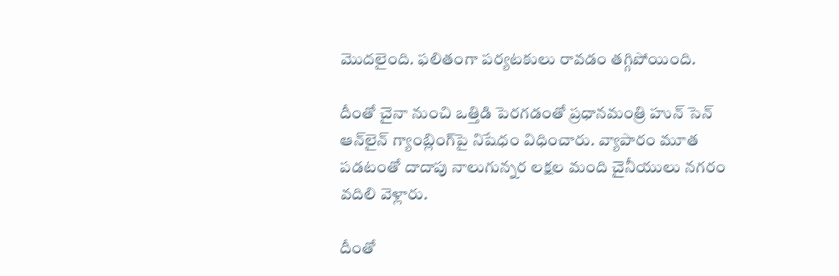మొదలైంది. ఫలితంగా పర్యటకులు రావడం తగ్గిపోయింది.

దీంతో చైనా నుంచి ఒత్తిడి పెరగడంతో ప్రధానమంత్రి హున్ సెన్ ఆన్‌లైన్ గ్యాంబ్లింగ్‌పై నిషేధం విధించారు. వ్యాపారం మూత పడటంతో దాదాపు నాలుగున్నర లక్షల మంది చైనీయులు నగరం వదిలి వెళ్లారు.

దీంతో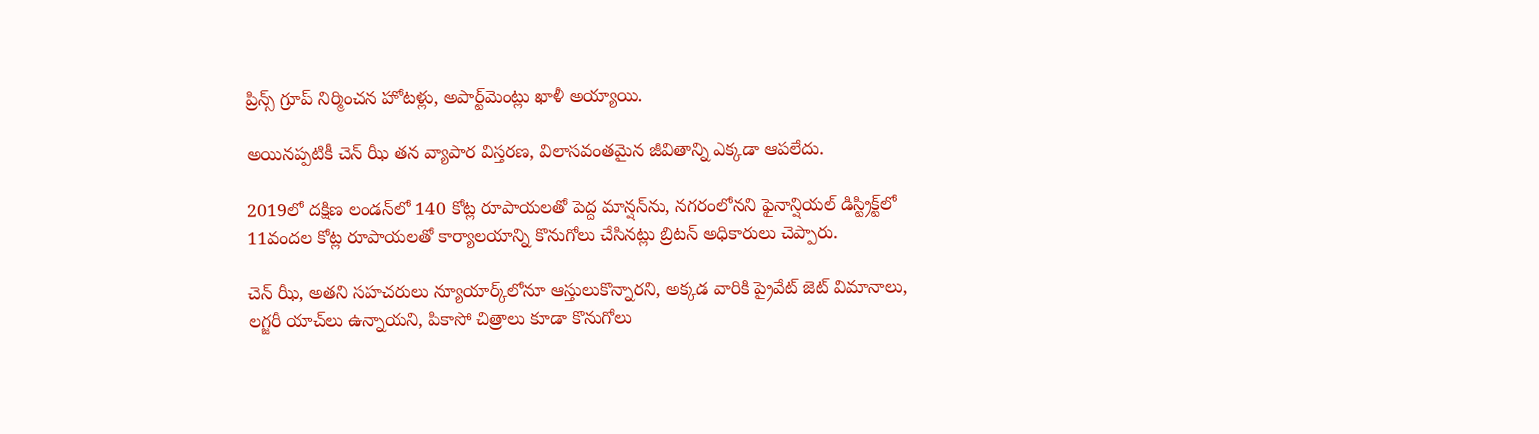ప్రిన్స్ గ్రూప్ నిర్మించన హోటళ్లు, అపార్ట్‌మెంట్లు ఖాళీ అయ్యాయి.

అయినప్పటికీ చెన్ ఝీ తన వ్యాపార విస్తరణ, విలాసవంతమైన జీవితాన్ని ఎక్కడా ఆపలేదు.

2019లో దక్షిణ లండన్‌లో 140 కోట్ల రూపాయలతో పెద్ద మాన్షన్‌ను, నగరంలోనని ఫైనాన్షియల్ డిస్ట్రిక్ట్‌లో 11వందల కోట్ల రూపాయలతో కార్యాలయాన్ని కొనుగోలు చేసినట్లు బ్రిటన్ అధికారులు చెప్పారు.

చెన్ ఝీ, అతని సహచరులు న్యూయార్క్‌లోనూ ఆస్తులుకొన్నారని, అక్కడ వారికి ప్రైవేట్ జెట్ విమానాలు, లగ్జరీ యాచ్‌లు ఉన్నాయని, పికాసో చిత్రాలు కూడా కొనుగోలు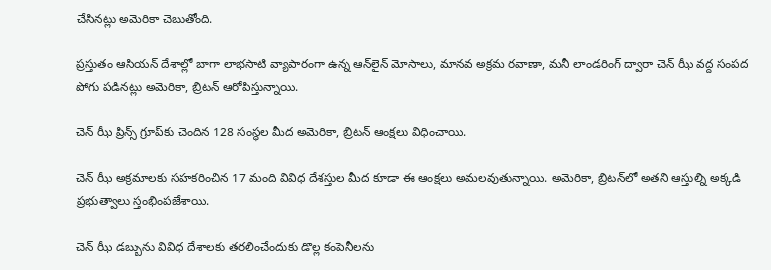చేసినట్లు అమెరికా చెబుతోంది.

ప్రస్తుతం ఆసియన్ దేశాల్లో బాగా లాభసాటి వ్యాపారంగా ఉన్న ఆన్‌లైన్ మోసాలు, మానవ అక్రమ రవాణా, మనీ లాండరింగ్ ద్వారా చెన్‌ ఝీ వద్ద సంపద పోగు పడినట్లు అమెరికా, బ్రిటన్ ఆరోపిస్తున్నాయి.

చెన్ ఝీ ప్రిన్స్ గ్రూప్‌కు చెందిన 128 సంస్థల మీద అమెరికా, బ్రిటన్ ఆంక్షలు విధించాయి.

చెన్ ఝీ అక్రమాలకు సహకరించిన 17 మంది వివిధ దేశస్తుల మీద కూడా ఈ ఆంక్షలు అమలవుతున్నాయి. అమెరికా, బ్రిటన్‌లో అతని ఆస్తుల్ని అక్కడి ప్రభుత్వాలు స్తంభింపజేశాయి.

చెన్ ఝీ డబ్బును వివిధ దేశాలకు తరలించేందుకు డొల్ల కంపెనీలను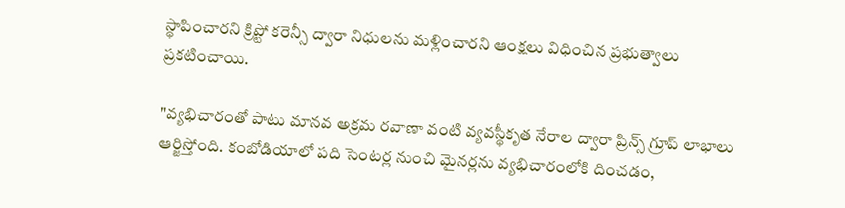స్థాపించారని క్రిప్టో కరెన్సీ ద్వారా నిధులను మళ్లించారని ఆంక్షలు విధించిన ప్రభుత్వాలు ప్రకటించాయి.

"వ్యభిచారంతో పాటు మానవ అక్రమ రవాణా వంటి వ్యవస్థీకృత నేరాల ద్వారా ప్రిన్స్ గ్రూప్ లాభాలు ఆర్జిస్తోంది. కంబోడియాలో పది సెంటర్ల నుంచి మైనర్లను వ్యభిచారంలోకి దించడం,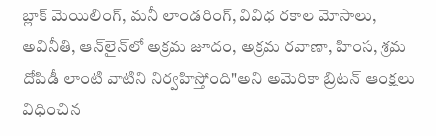బ్లాక్ మెయిలింగ్, మనీ లాండరింగ్, వివిధ రకాల మోసాలు, అవినీతి, ఆన్‌లైన్‌లో అక్రమ జూదం, అక్రమ రవాణా, హింస, శ్రమ దోపిడీ లాంటి వాటిని నిర్వహిస్తోంది"అని అమెరికా బ్రిటన్ ఆంక్షలు విధించిన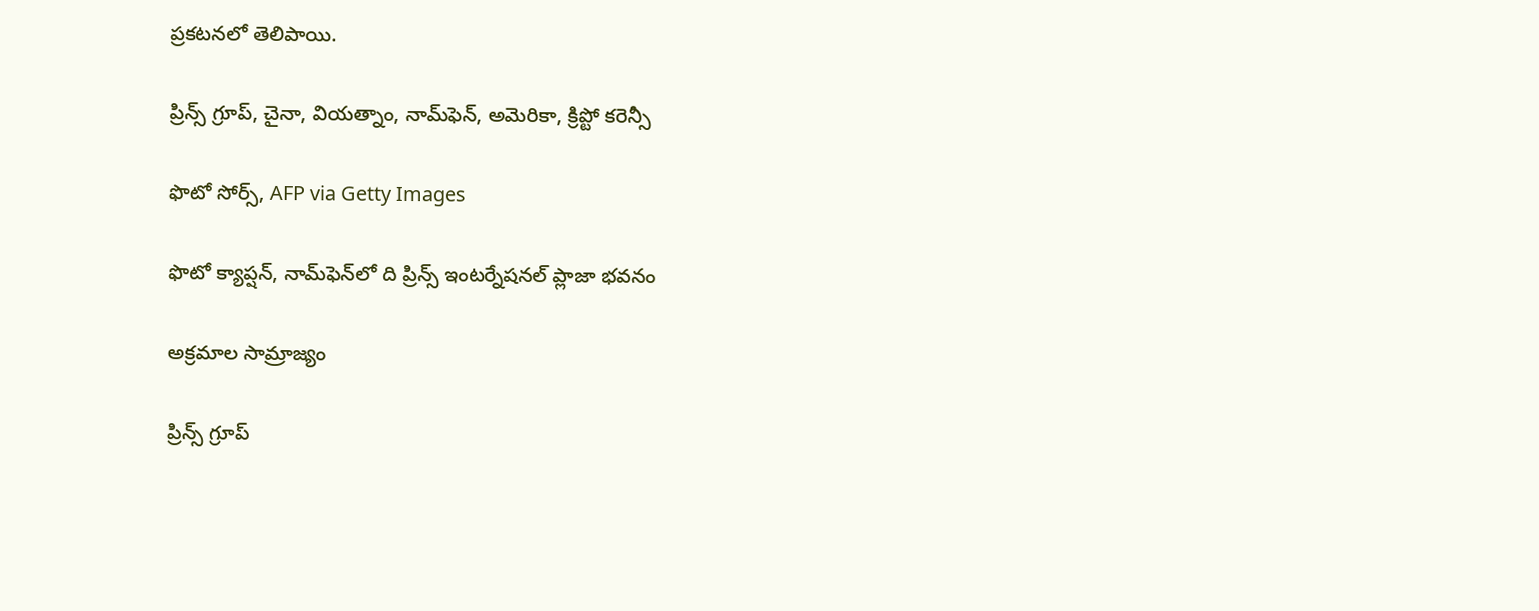ప్రకటనలో తెలిపాయి.

ప్రిన్స్ గ్రూప్, చైనా, వియత్నాం, నామ్‌ఫెన్, అమెరికా, క్రిప్టో కరెన్సీ

ఫొటో సోర్స్, AFP via Getty Images

ఫొటో క్యాప్షన్, నామ్‌ఫెన్‌లో ది ప్రిన్స్ ఇంటర్నేషనల్ ప్లాజా భవనం

అక్రమాల సామ్రాజ్యం

ప్రిన్స్ గ్రూప్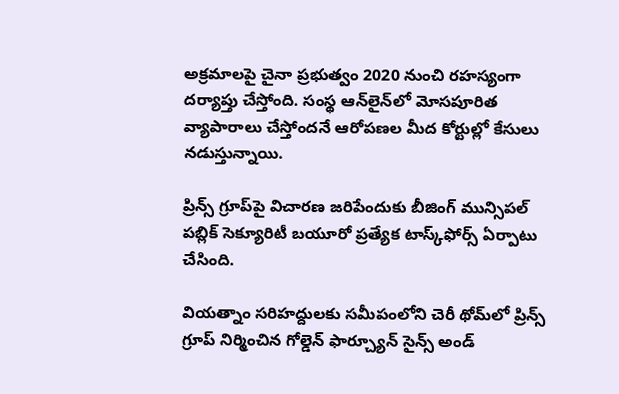అక్రమాలపై చైనా ప్రభుత్వం 2020 నుంచి రహస్యంగా దర్యాప్తు చేస్తోంది. సంస్థ ఆన్‌లైన్‌లో మోసపూరిత వ్యాపారాలు చేస్తోందనే ఆరోపణల మీద కోర్టుల్లో కేసులు నడుస్తున్నాయి.

ప్రిన్స్ గ్రూప్‌పై విచారణ జరిపేందుకు బీజింగ్ మున్సిపల్ పబ్లిక్ సెక్యూరిటీ బయూరో ప్రత్యేక టాస్క్‌ఫోర్స్ ఏర్పాటు చేసింది.

వియత్నాం సరిహద్దులకు సమీపంలోని చెరీ థోమ్‌లో ప్రిన్స్ గ్రూప్ నిర్మించిన గోల్డెన్ ఫార్చ్యూన్ సైన్స్ అండ్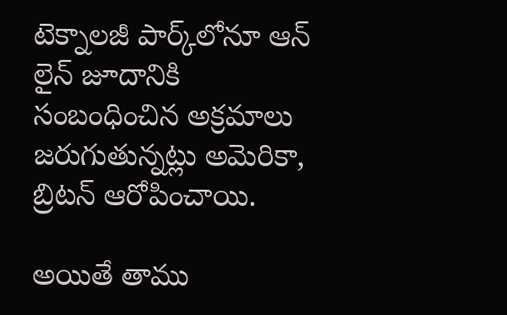టెక్నాలజీ పార్క్‌లోనూ ఆన్ లైన్‌ జూదానికి సంబంధించిన అక్రమాలు జరుగుతున్నట్లు అమెరికా, బ్రిటన్ ఆరోపించాయి.

అయితే తాము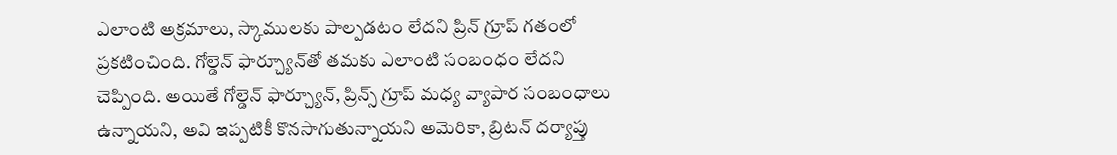ఎలాంటి అక్రమాలు, స్కాములకు పాల్పడటం లేదని ప్రిన్ గ్రూప్ గతంలో ప్రకటించింది. గోల్డెన్ ఫార్చ్యూన్‌తో తమకు ఎలాంటి సంబంధం లేదని చెప్పింది. అయితే గోల్డెన్ ఫార్చ్యూన్, ప్రిన్స్ గ్రూప్ మధ్య వ్యాపార సంబంధాలు ఉన్నాయని, అవి ఇప్పటికీ కొనసాగుతున్నాయని అమెరికా, బ్రిటన్ దర్యాప్తు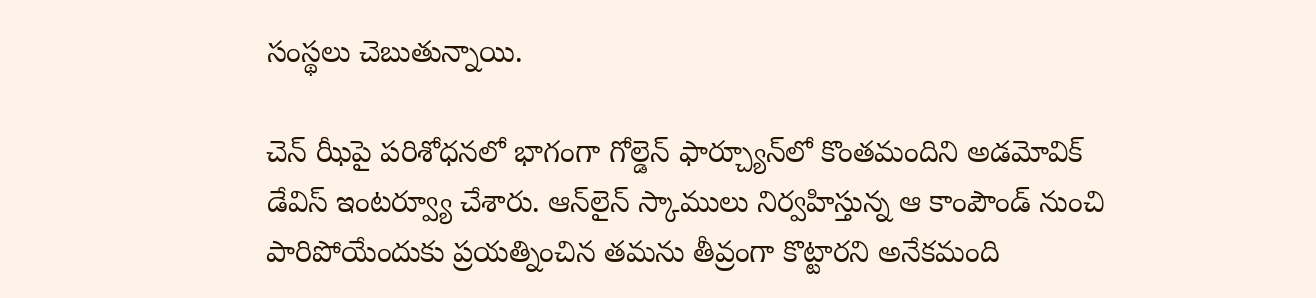సంస్థలు చెబుతున్నాయి.

చెన్ ఝీపై పరిశోధనలో భాగంగా గోల్డెన్ ఫార్చ్యూన్‌లో కొంతమందిని అడమోవిక్ డేవిస్ ఇంటర్వ్యూ చేశారు. ఆన్‌లైన్ స్కాములు నిర్వహిస్తున్న ఆ కాంపౌండ్ నుంచి పారిపోయేందుకు ప్రయత్నించిన తమను తీవ్రంగా కొట్టారని అనేకమంది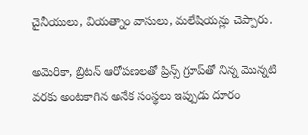చైనీయులు, వియత్నాం వాసులు, మలేషియన్లు చెప్పారు.

అమెరికా, బ్రిటన్ ఆరోపణలతో ప్రిన్స్ గ్రూప్‌తో నిన్న మొన్నటి వరకు అంటకాగిన అనేక సంస్థలు ఇప్పుడు దూరం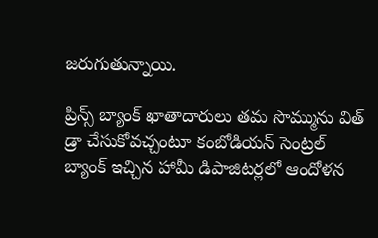జరుగుతున్నాయి.

ప్రిన్స్ బ్యాంక్ ఖాతాదారులు తమ సొమ్మును విత్ డ్రా చేసుకోవచ్చంటూ కంబోడియన్ సెంట్రల్ బ్యాంక్ ఇచ్చిన హామీ డిపాజిటర్లలో ఆందోళన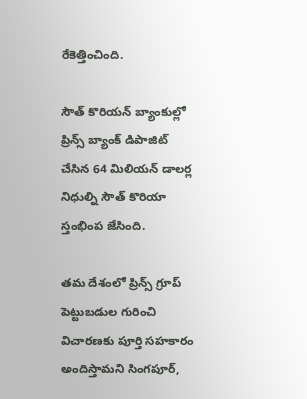రేకెత్తించింది.

సౌత్ కొరియన్ బ్యాంకుల్లో ప్రిన్స్ బ్యాంక్ డిపాజిట్ చేసిన 64 మిలియన్ డాలర్ల నిధుల్ని సౌత్ కొరియా స్తంభింప జేసింది.

తమ దేశంలో ప్రిన్స్ గ్రూప్ పెట్టుబడుల గురించి విచారణకు పూర్తి సహకారం అందిస్తామని సింగపూర్,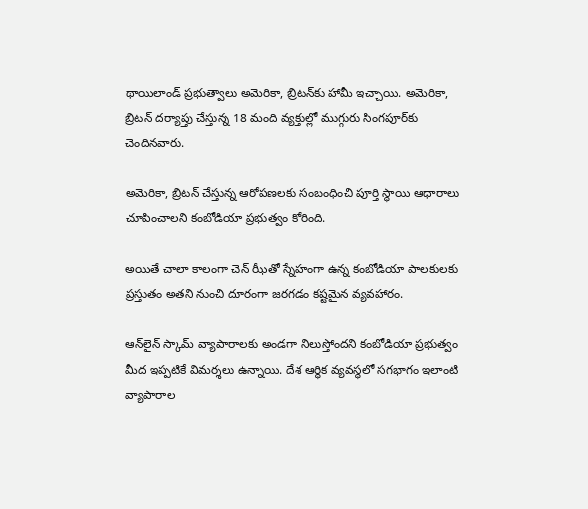థాయిలాండ్ ప్రభుత్వాలు అమెరికా, బ్రిటన్‌కు హామీ ఇచ్చాయి. అమెరికా, బ్రిటన్ దర్యాప్తు చేస్తున్న 18 మంది వ్యక్తుల్లో ముగ్గురు సింగపూర్‌కు చెందినవారు.

అమెరికా, బ్రిటన్ చేస్తున్న ఆరోపణలకు సంబంధించి పూర్తి స్థాయి ఆధారాలు చూపించాలని కంబోడియా ప్రభుత్వం కోరింది.

అయితే చాలా కాలంగా చెన్ ఝీతో స్నేహంగా ఉన్న కంబోడియా పాలకులకు ప్రస్తుతం అతని నుంచి దూరంగా జరగడం కష్టమైన వ్యవహారం.

ఆన్‌లైన్ స్కామ్ వ్యాపారాలకు అండగా నిలుస్తోందని కంబోడియా ప్రభుత్వం మీద ఇప్పటికే విమర్శలు ఉన్నాయి. దేశ ఆర్థిక వ్యవస్థలో సగభాగం ఇలాంటి వ్యాపారాల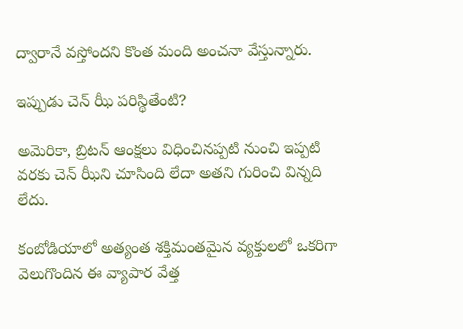ద్వారానే వస్తోందని కొంత మంది అంచనా వేస్తున్నారు.

ఇప్పుడు చెన్ ఝీ పరిస్థితేంటి?

అమెరికా, బ్రిటన్ ఆంక్షలు విధించినప్పటి నుంచి ఇప్పటి వరకు చెన్ ఝీని చూసింది లేదా అతని గురించి విన్నది లేదు.

కంబోడియాలో అత్యంత శక్తిమంతమైన వ్యక్తులలో ఒకరిగా వెలుగొందిన ఈ వ్యాపార వేత్త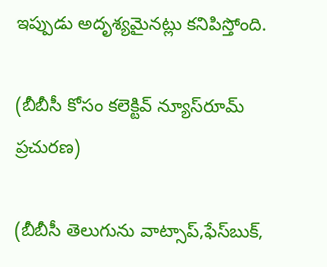ఇప్పుడు అదృశ్యమైనట్లు కనిపిస్తోంది.

(బీబీసీ కోసం కలెక్టివ్ న్యూస్‌రూమ్ ప్రచురణ)

(బీబీసీ తెలుగును వాట్సాప్‌,ఫేస్‌బుక్,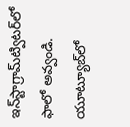ఇన్‌స్టాగ్రామ్‌ట్విటర్‌లో ఫాలో అవ్వండి. యూట్యూబ్‌లో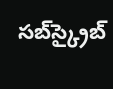సబ్‌స్క్రైబ్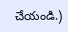చేయండి.)